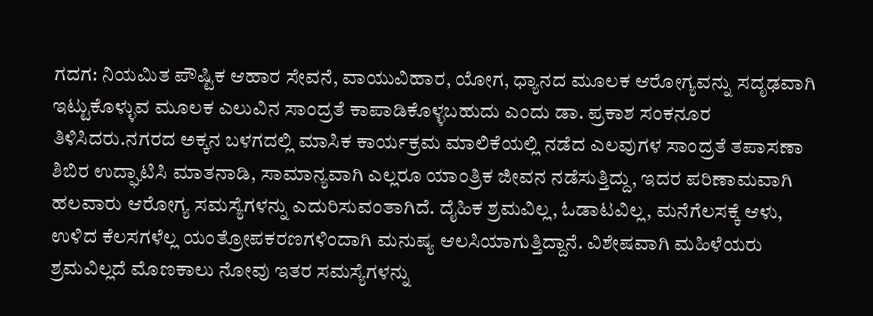ಗದಗ: ನಿಯಮಿತ ಪೌಷ್ಟಿಕ ಆಹಾರ ಸೇವನೆ, ವಾಯುವಿಹಾರ, ಯೋಗ, ಧ್ಯಾನದ ಮೂಲಕ ಆರೋಗ್ಯವನ್ನು ಸದೃಢವಾಗಿ ಇಟ್ಟುಕೊಳ್ಳುವ ಮೂಲಕ ಎಲುವಿನ ಸಾಂದ್ರತೆ ಕಾಪಾಡಿಕೊಳ್ಳಬಹುದು ಎಂದು ಡಾ. ಪ್ರಕಾಶ ಸಂಕನೂರ ತಿಳಿಸಿದರು.ನಗರದ ಅಕ್ಕನ ಬಳಗದಲ್ಲಿ ಮಾಸಿಕ ಕಾರ್ಯಕ್ರಮ ಮಾಲಿಕೆಯಲ್ಲಿ ನಡೆದ ಎಲವುಗಳ ಸಾಂದ್ರತೆ ತಪಾಸಣಾ ಶಿಬಿರ ಉದ್ಘಾಟಿಸಿ ಮಾತನಾಡಿ, ಸಾಮಾನ್ಯವಾಗಿ ಎಲ್ಲರೂ ಯಾಂತ್ರಿಕ ಜೀವನ ನಡೆಸುತ್ತಿದ್ದು, ಇದರ ಪರಿಣಾಮವಾಗಿ ಹಲವಾರು ಆರೋಗ್ಯ ಸಮಸ್ಯೆಗಳನ್ನು ಎದುರಿಸುವಂತಾಗಿದೆ. ದೈಹಿಕ ಶ್ರಮವಿಲ್ಲ, ಓಡಾಟವಿಲ್ಲ, ಮನೆಗೆಲಸಕ್ಕೆ ಆಳು, ಉಳಿದ ಕೆಲಸಗಳೆಲ್ಲ ಯಂತ್ರೋಪಕರಣಗಳಿಂದಾಗಿ ಮನುಷ್ಯ ಆಲಸಿಯಾಗುತ್ತಿದ್ದಾನೆ. ವಿಶೇಷವಾಗಿ ಮಹಿಳೆಯರು ಶ್ರಮವಿಲ್ಲದೆ ಮೊಣಕಾಲು ನೋವು ಇತರ ಸಮಸ್ಯೆಗಳನ್ನು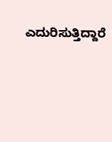ಎದುರಿಸುತ್ತಿದ್ದಾರೆ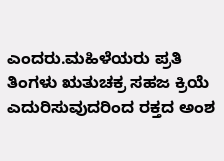ಎಂದರು.ಮಹಿಳೆಯರು ಪ್ರತಿ ತಿಂಗಳು ಋತುಚಕ್ರ ಸಹಜ ಕ್ರಿಯೆ ಎದುರಿಸುವುದರಿಂದ ರಕ್ತದ ಅಂಶ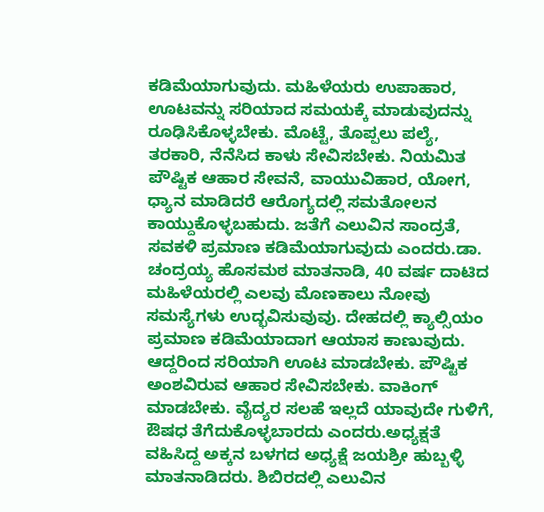ಕಡಿಮೆಯಾಗುವುದು. ಮಹಿಳೆಯರು ಉಪಾಹಾರ, ಊಟವನ್ನು ಸರಿಯಾದ ಸಮಯಕ್ಕೆ ಮಾಡುವುದನ್ನು ರೂಢಿಸಿಕೊಳ್ಳಬೇಕು. ಮೊಟ್ಟೆ, ತೊಪ್ಪಲು ಪಲ್ಯೆ, ತರಕಾರಿ, ನೆನೆಸಿದ ಕಾಳು ಸೇವಿಸಬೇಕು. ನಿಯಮಿತ ಪೌಷ್ಟಿಕ ಆಹಾರ ಸೇವನೆ, ವಾಯುವಿಹಾರ, ಯೋಗ, ಧ್ಯಾನ ಮಾಡಿದರೆ ಆರೊಗ್ಯದಲ್ಲಿ ಸಮತೋಲನ ಕಾಯ್ದುಕೊಳ್ಳಬಹುದು. ಜತೆಗೆ ಎಲುವಿನ ಸಾಂದ್ರತೆ, ಸವಕಳಿ ಪ್ರಮಾಣ ಕಡಿಮೆಯಾಗುವುದು ಎಂದರು.ಡಾ. ಚಂದ್ರಯ್ಯ ಹೊಸಮಠ ಮಾತನಾಡಿ, 40 ವರ್ಷ ದಾಟಿದ ಮಹಿಳೆಯರಲ್ಲಿ ಎಲವು ಮೊಣಕಾಲು ನೋವು ಸಮಸ್ಯೆಗಳು ಉದ್ಭವಿಸುವುವು. ದೇಹದಲ್ಲಿ ಕ್ಯಾಲ್ಸಿಯಂ ಪ್ರಮಾಣ ಕಡಿಮೆಯಾದಾಗ ಆಯಾಸ ಕಾಣುವುದು. ಆದ್ದರಿಂದ ಸರಿಯಾಗಿ ಊಟ ಮಾಡಬೇಕು. ಪೌಷ್ಟಿಕ ಅಂಶವಿರುವ ಆಹಾರ ಸೇವಿಸಬೇಕು. ವಾಕಿಂಗ್ ಮಾಡಬೇಕು. ವೈದ್ಯರ ಸಲಹೆ ಇಲ್ಲದೆ ಯಾವುದೇ ಗುಳಿಗೆ, ಔಷಧ ತೆಗೆದುಕೊಳ್ಳಬಾರದು ಎಂದರು.ಅಧ್ಯಕ್ಷತೆ ವಹಿಸಿದ್ದ ಅಕ್ಕನ ಬಳಗದ ಅಧ್ಯಕ್ಷೆ ಜಯಶ್ರೀ ಹುಬ್ಬಳ್ಳಿ ಮಾತನಾಡಿದರು. ಶಿಬಿರದಲ್ಲಿ ಎಲುವಿನ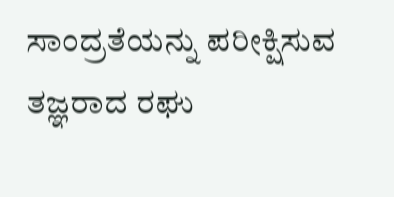ಸಾಂದ್ರತೆಯನ್ನು ಪರೀಕ್ಷಿಸುವ ತಜ್ಞರಾದ ರಘು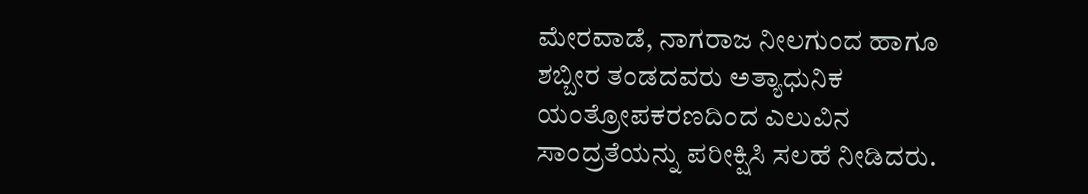ಮೇರವಾಡೆ, ನಾಗರಾಜ ನೀಲಗುಂದ ಹಾಗೂ ಶಬ್ಬೀರ ತಂಡದವರು ಅತ್ಯಾಧುನಿಕ ಯಂತ್ರೋಪಕರಣದಿಂದ ಎಲುವಿನ ಸಾಂದ್ರತೆಯನ್ನು ಪರೀಕ್ಷಿಸಿ ಸಲಹೆ ನೀಡಿದರು.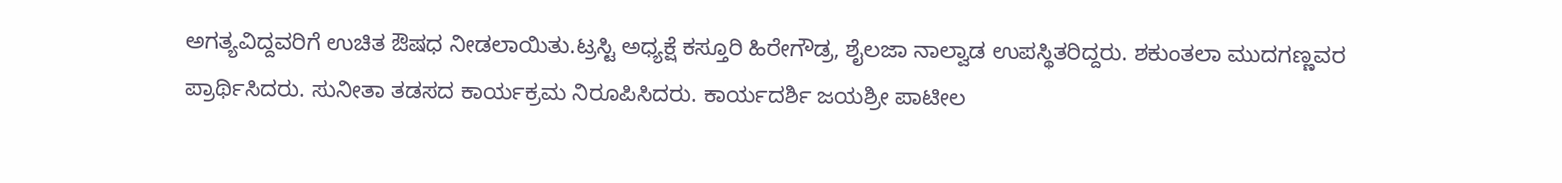ಅಗತ್ಯವಿದ್ದವರಿಗೆ ಉಚಿತ ಔಷಧ ನೀಡಲಾಯಿತು.ಟ್ರಸ್ಟಿ ಅಧ್ಯಕ್ಷೆ ಕಸ್ತೂರಿ ಹಿರೇಗೌಡ್ರ, ಶೈಲಜಾ ನಾಲ್ವಾಡ ಉಪಸ್ಥಿತರಿದ್ದರು. ಶಕುಂತಲಾ ಮುದಗಣ್ಣವರ ಪ್ರಾರ್ಥಿಸಿದರು. ಸುನೀತಾ ತಡಸದ ಕಾರ್ಯಕ್ರಮ ನಿರೂಪಿಸಿದರು. ಕಾರ್ಯದರ್ಶಿ ಜಯಶ್ರೀ ಪಾಟೀಲ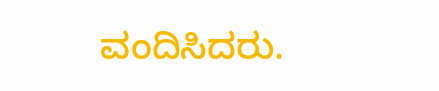ವಂದಿಸಿದರು.